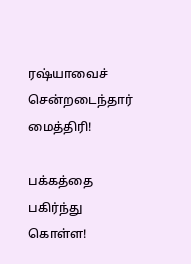ரஷ்யாவைச் சென்றடைந்தார் மைத்திரி!

பக்கத்தை பகிர்ந்து கொள்ள!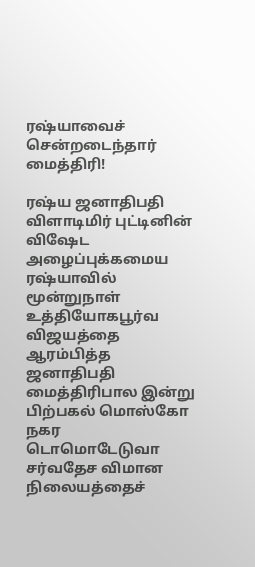ரஷ்யாவைச் சென்றடைந்தார் மைத்திரி!

ரஷ்ய ஜனாதிபதி விளாடிமிர் புட்டினின் விஷேட அழைப்புக்கமைய ரஷ்யாவில் மூன்றுநாள் உத்தியோகபூர்வ விஜயத்தை ஆரம்பித்த ஜனாதிபதி மைத்திரிபால இன்று பிற்பகல் மொஸ்கோ நகர டொமொடேடுவா சர்வதேச விமான நிலையத்தைச்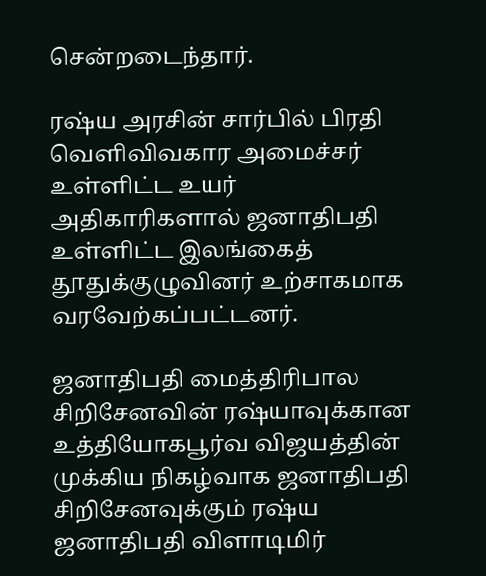சென்றடைந்தார்.

ரஷ்ய அரசின் சார்பில் பிரதி வெளிவிவகார அமைச்சர் உள்ளிட்ட உயர் அதிகாரிகளால் ஜனாதிபதி உள்ளிட்ட இலங்கைத் தூதுக்குழுவினர் உற்சாகமாக வரவேற்கப்பட்டனர்.

ஜனாதிபதி மைத்திரிபால சிறிசேனவின் ரஷ்யாவுக்கான உத்தியோகபூர்வ விஜயத்தின் முக்கிய நிகழ்வாக ஜனாதிபதி சிறிசேனவுக்கும் ரஷ்ய ஜனாதிபதி விளாடிமிர்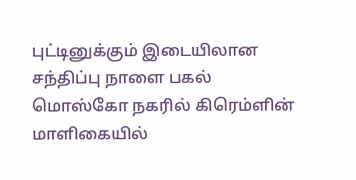புட்டினுக்கும் இடையிலான சந்திப்பு நாளை பகல் மொஸ்கோ நகரில் கிரெம்ளின் மாளிகையில்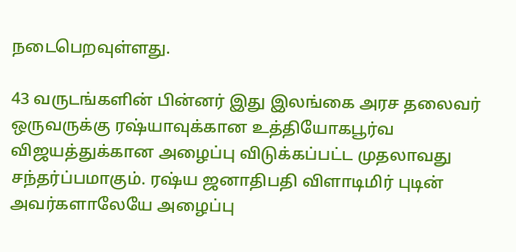நடைபெறவுள்ளது.

43 வருடங்களின் பின்னர் இது இலங்கை அரச தலைவர் ஒருவருக்கு ரஷ்யாவுக்கான உத்தியோகபூர்வ விஜயத்துக்கான அழைப்பு விடுக்கப்பட்ட முதலாவது சந்தர்ப்பமாகும். ரஷ்ய ஜனாதிபதி விளாடிமிர் புடின் அவர்களாலேயே அழைப்பு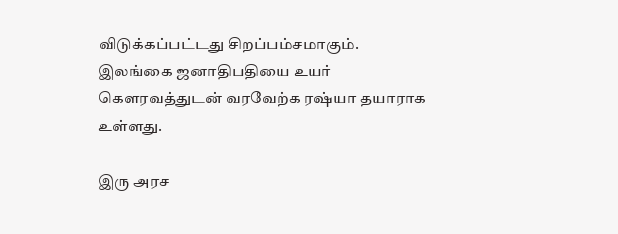விடுக்கப்பட்டது சிறப்பம்சமாகும். இலங்கை ஜனாதிபதியை உயர் கௌரவத்துடன் வரவேற்க ரஷ்யா தயாராக உள்ளது.

இரு அரச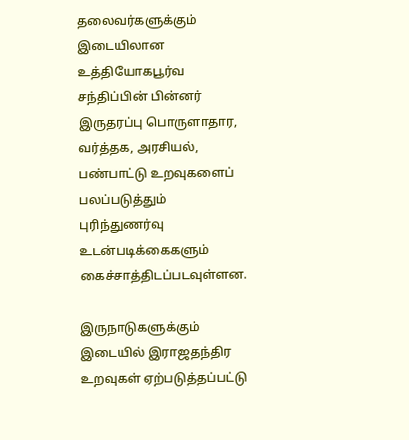தலைவர்களுக்கும் இடையிலான உத்தியோகபூர்வ சந்திப்பின் பின்னர் இருதரப்பு பொருளாதார, வர்த்தக, அரசியல், பண்பாட்டு உறவுகளைப் பலப்படுத்தும் புரிந்துணர்வு உடன்படிக்கைகளும் கைச்சாத்திடப்படவுள்ளன.

இருநாடுகளுக்கும் இடையில் இராஜதந்திர உறவுகள் ஏற்படுத்தப்பட்டு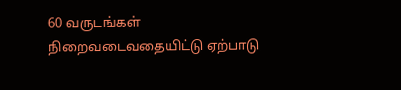60 வருடங்கள் நிறைவடைவதையிட்டு ஏற்பாடு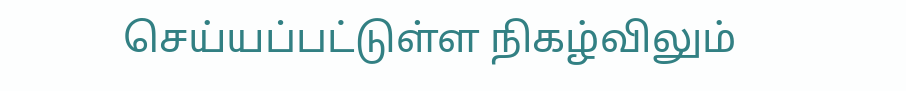செய்யப்பட்டுள்ள நிகழ்விலும்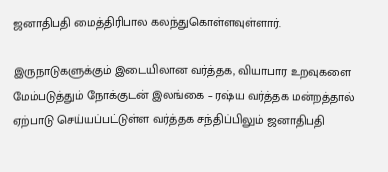ஜனாதிபதி மைத்திரிபால கலந்துகொள்ளவுள்ளார்.

இருநாடுகளுக்கும் இடையிலான வர்த்தக, வியாபார உறவுகளை மேம்படுத்தும் நோக்குடன் இலங்கை – ரஷ்ய வர்த்தக மன்றத்தால் ஏற்பாடு செய்யப்பட்டுள்ள வர்த்தக சந்திப்பிலும் ஜனாதிபதி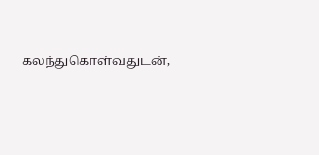கலந்துகொள்வதுடன்,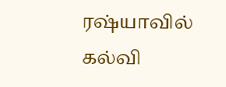ரஷ்யாவில் கல்வி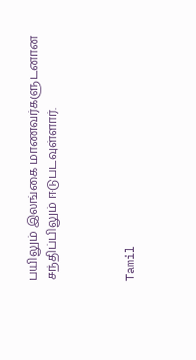பயிலும் இலங்கை மாணவர்களுடனான சந்திப்பிலும் ஈடுபடவுள்ளார்.



Tamil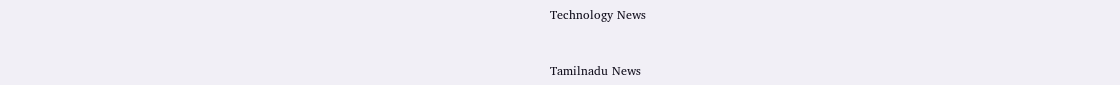Technology News



Tamilnadu News